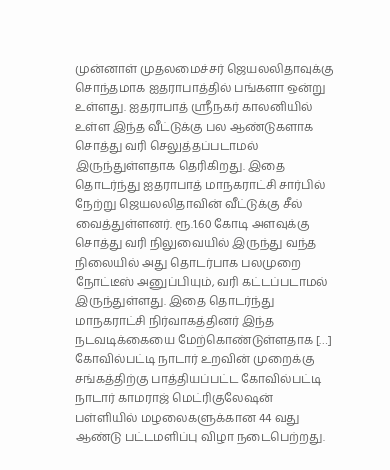முன்னாள் முதலமைச்சர் ஜெயலலிதாவுக்கு சொந்தமாக ஐதராபாத்தில் பங்களா ஒன்று உள்ளது. ஐதராபாத் ஸ்ரீநகர் காலனியில் உள்ள இந்த வீட்டுக்கு பல ஆண்டுகளாக சொத்து வரி செலுத்தப்படாமல் இருந்துள்ளதாக தெரிகிறது. இதை தொடர்ந்து ஐதராபாத் மாநகராட்சி சார்பில் நேற்று ஜெயலலிதாவின் வீட்டுக்கு சீல் வைத்துள்ளனர். ரூ.1.60 கோடி அளவுக்கு சொத்து வரி நிலுவையில் இருந்து வந்த நிலையில் அது தொடர்பாக பலமுறை நோட்டீஸ் அனுப்பியும், வரி கட்டப்படாமல் இருந்துள்ளது. இதை தொடர்ந்து மாநகராட்சி நிர்வாகத்தினர் இந்த நடவடிக்கையை மேற்கொண்டுள்ளதாக […]
கோவில்பட்டி நாடார் உறவின் முறைக்கு சங்கத்திற்கு பாத்தியப்பட்ட கோவில்பட்டி நாடார் காமராஜ் மெட்ரிகுலேஷன் பள்ளியில் மழலைகளுக்கான 44 வது ஆண்டு பட்டமளிப்பு விழா நடைபெற்றது.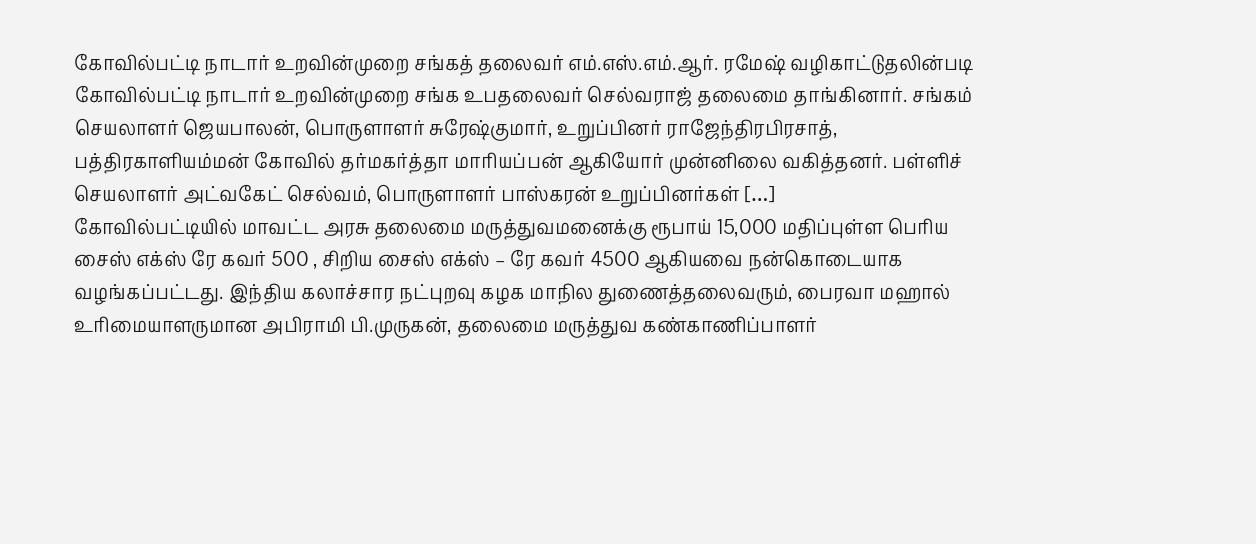கோவில்பட்டி நாடார் உறவின்முறை சங்கத் தலைவர் எம்.எஸ்.எம்.ஆர். ரமேஷ் வழிகாட்டுதலின்படி கோவில்பட்டி நாடார் உறவின்முறை சங்க உபதலைவர் செல்வராஜ் தலைமை தாங்கினார். சங்கம் செயலாளர் ஜெயபாலன், பொருளாளர் சுரேஷ்குமார், உறுப்பினர் ராஜேந்திரபிரசாத், பத்திரகாளியம்மன் கோவில் தர்மகர்த்தா மாரியப்பன் ஆகியோர் முன்னிலை வகித்தனர். பள்ளிச் செயலாளர் அட்வகேட் செல்வம், பொருளாளர் பாஸ்கரன் உறுப்பினர்கள் […]
கோவில்பட்டியில் மாவட்ட அரசு தலைமை மருத்துவமனைக்கு ரூபாய் 15,000 மதிப்புள்ள பெரிய சைஸ் எக்ஸ் ரே கவர் 500 , சிறிய சைஸ் எக்ஸ் – ரே கவர் 4500 ஆகியவை நன்கொடையாக வழங்கப்பட்டது. இந்திய கலாச்சார நட்புறவு கழக மாநில துணைத்தலைவரும், பைரவா மஹால் உரிமையாளருமான அபிராமி பி.முருகன், தலைமை மருத்துவ கண்காணிப்பாளர்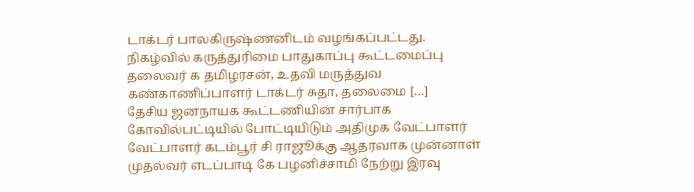டாக்டர் பாலகிருஷ்ணனிடம் வழங்கப்பட்டது. நிகழ்வில் கருத்துரிமை பாதுகாப்பு கூட்டமைப்பு தலைவர் க தமிழரசன், உதவி மருத்துவ கண்காணிப்பாளர் டாக்டர் சுதா, தலைமை […]
தேசிய ஜனநாயக கூட்டணியின் சார்பாக கோவில்பட்டியில் போட்டியிடும் அதிமுக வேட்பாளர் வேட்பாளர் கடம்பூர் சி ராஜூக்கு ஆதரவாக முன்னாள் முதல்வர் எடப்பாடி கே பழனிச்சாமி நேற்று இரவு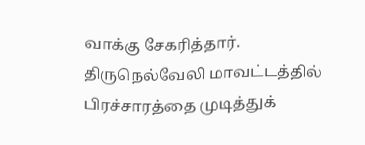வாக்கு சேகரித்தார். திருநெல்வேலி மாவட்டத்தில் பிரச்சாரத்தை முடித்துக்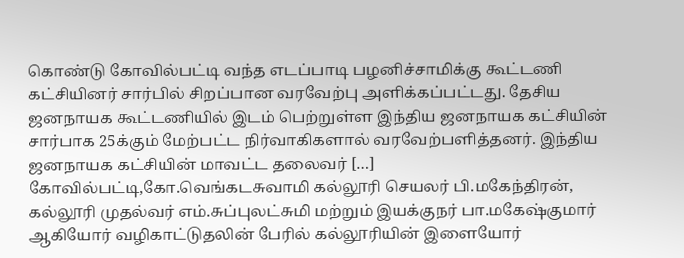கொண்டு கோவில்பட்டி வந்த எடப்பாடி பழனிச்சாமிக்கு கூட்டணி கட்சியினர் சார்பில் சிறப்பான வரவேற்பு அளிக்கப்பட்டது. தேசிய ஜனநாயக கூட்டணியில் இடம் பெற்றுள்ள இந்திய ஜனநாயக கட்சியின் சார்பாக 25க்கும் மேற்பட்ட நிர்வாகிகளால் வரவேற்பளித்தனர். இந்திய ஜனநாயக கட்சியின் மாவட்ட தலைவர் […]
கோவில்பட்டி,கோ.வெங்கடசுவாமி கல்லூரி செயலர் பி.மகேந்திரன், கல்லூரி முதல்வர் எம்.சுப்புலட்சுமி மற்றும் இயக்குநர் பா.மகேஷ்குமார் ஆகியோர் வழிகாட்டுதலின் பேரில் கல்லூரியின் இளையோர்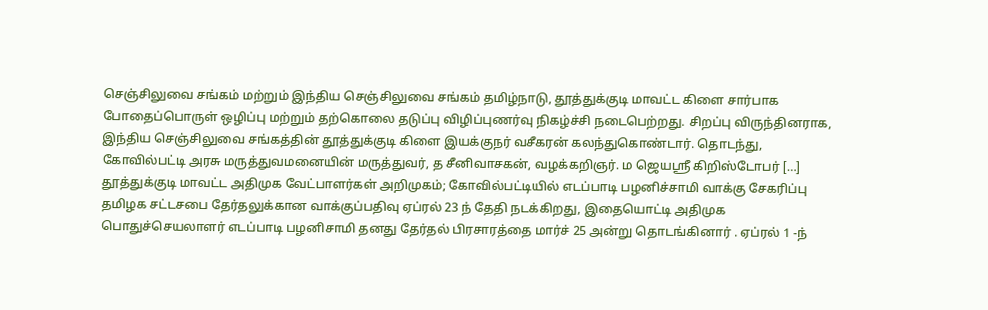செஞ்சிலுவை சங்கம் மற்றும் இந்திய செஞ்சிலுவை சங்கம் தமிழ்நாடு, தூத்துக்குடி மாவட்ட கிளை சார்பாக போதைப்பொருள் ஒழிப்பு மற்றும் தற்கொலை தடுப்பு விழிப்புணர்வு நிகழ்ச்சி நடைபெற்றது. சிறப்பு விருந்தினராக, இந்திய செஞ்சிலுவை சங்கத்தின் தூத்துக்குடி கிளை இயக்குநர் வசீகரன் கலந்துகொண்டார். தொடந்து, கோவில்பட்டி அரசு மருத்துவமனையின் மருத்துவர், த சீனிவாசகன், வழக்கறிஞர். ம ஜெயஸ்ரீ கிறிஸ்டோபர் […]
தூத்துக்குடி மாவட்ட அதிமுக வேட்பாளர்கள் அறிமுகம்; கோவில்பட்டியில் எடப்பாடி பழனிச்சாமி வாக்கு சேகரிப்பு
தமிழக சட்டசபை தேர்தலுக்கான வாக்குப்பதிவு ஏப்ரல் 23 ந் தேதி நடக்கிறது, இதையொட்டி அதிமுக பொதுச்செயலாளர் எடப்பாடி பழனிசாமி தனது தேர்தல் பிரசாரத்தை மார்ச் 25 அன்று தொடங்கினார் . ஏப்ரல் 1 -ந்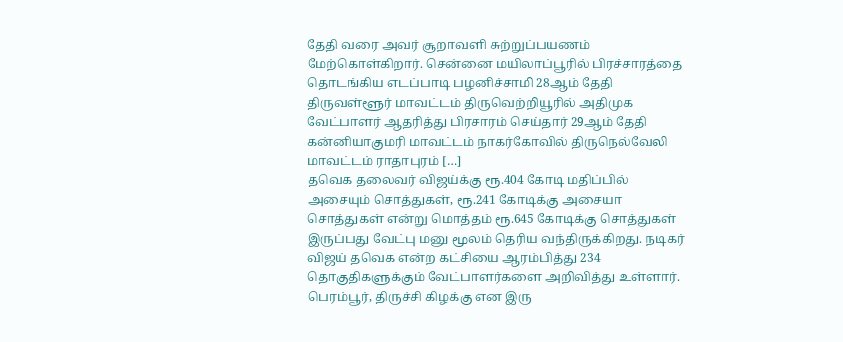தேதி வரை அவர் சூறாவளி சுற்றுப்பயணம் மேற்கொள்கிறார். சென்னை மயிலாப்பூரில் பிரச்சாரத்தை தொடங்கிய எடப்பாடி பழனிச்சாமி 28ஆம் தேதி திருவள்ளூர் மாவட்டம் திருவெற்றியூரில் அதிமுக வேட்பாளர் ஆதரித்து பிரசாரம் செய்தார் 29ஆம் தேதி கன்னியாகுமரி மாவட்டம் நாகர்கோவில் திருநெல்வேலி மாவட்டம் ராதாபுரம் […]
தவெக தலைவர் விஜய்க்கு ரூ.404 கோடி மதிப்பில் அசையும் சொத்துகள், ரூ.241 கோடிக்கு அசையா சொத்துகள் என்று மொத்தம் ரூ.645 கோடிக்கு சொத்துகள் இருப்பது வேட்பு மனு மூலம் தெரிய வந்திருக்கிறது. நடிகர் விஜய் தவெக என்ற கட்சியை ஆரம்பித்து 234 தொகுதிகளுக்கும் வேட்பாளர்களை அறிவித்து உள்ளார். பெரம்பூர், திருச்சி கிழக்கு என இரு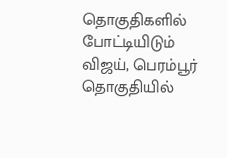தொகுதிகளில் போட்டியிடும் விஜய், பெரம்பூர் தொகுதியில்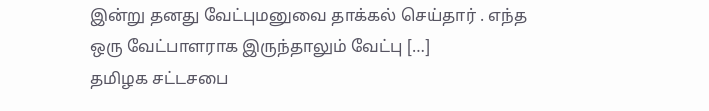இன்று தனது வேட்புமனுவை தாக்கல் செய்தார் . எந்த ஒரு வேட்பாளராக இருந்தாலும் வேட்பு […]
தமிழக சட்டசபை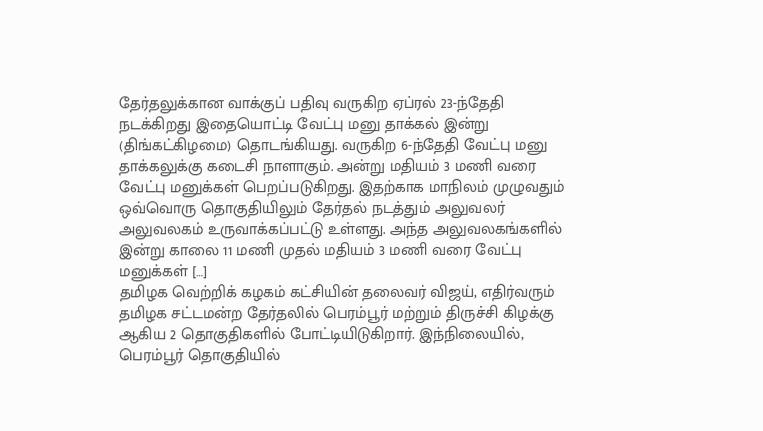தேர்தலுக்கான வாக்குப் பதிவு வருகிற ஏப்ரல் 23-ந்தேதி நடக்கிறது இதையொட்டி வேட்பு மனு தாக்கல் இன்று (திங்கட்கிழமை) தொடங்கியது. வருகிற 6-ந்தேதி வேட்பு மனு தாக்கலுக்கு கடைசி நாளாகும். அன்று மதியம் 3 மணி வரை வேட்பு மனுக்கள் பெறப்படுகிறது. இதற்காக மாநிலம் முழுவதும் ஒவ்வொரு தொகுதியிலும் தேர்தல் நடத்தும் அலுவலர் அலுவலகம் உருவாக்கப்பட்டு உள்ளது. அந்த அலுவலகங்களில் இன்று காலை 11 மணி முதல் மதியம் 3 மணி வரை வேட்பு மனுக்கள் […]
தமிழக வெற்றிக் கழகம் கட்சியின் தலைவர் விஜய், எதிர்வரும் தமிழக சட்டமன்ற தேர்தலில் பெரம்பூர் மற்றும் திருச்சி கிழக்கு ஆகிய 2 தொகுதிகளில் போட்டியிடுகிறார். இந்நிலையில், பெரம்பூர் தொகுதியில்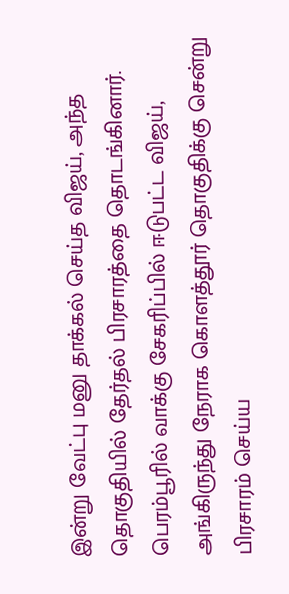இன்று வேட்பு மனு தாக்கல் செய்த விஜய், அந்த தொகுதியில் தேர்தல் பிரசாரத்தை தொடங்கினார். பெரம்பூரில் வாக்கு சேகரிப்பில் ஈடுபட்ட விஜய், அங்கிருந்து நேராக கொளத்தூர் தொகுதிக்கு சென்று பிரசாரம் செய்ய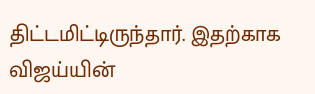திட்டமிட்டிருந்தார். இதற்காக விஜய்யின்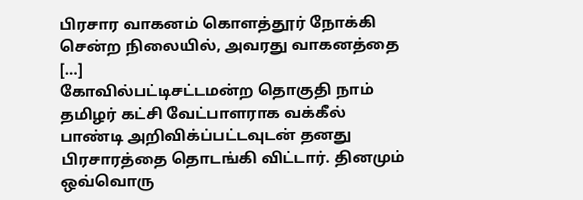பிரசார வாகனம் கொளத்தூர் நோக்கி சென்ற நிலையில், அவரது வாகனத்தை […]
கோவில்பட்டிசட்டமன்ற தொகுதி நாம் தமிழர் கட்சி வேட்பாளராக வக்கீல் பாண்டி அறிவிக்ப்பட்டவுடன் தனது பிரசாரத்தை தொடங்கி விட்டார். தினமும் ஒவ்வொரு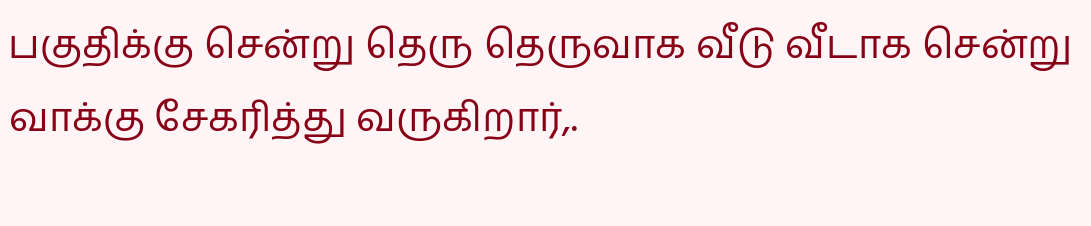பகுதிக்கு சென்று தெரு தெருவாக வீடு வீடாக சென்று வாக்கு சேகரித்து வருகிறார்,.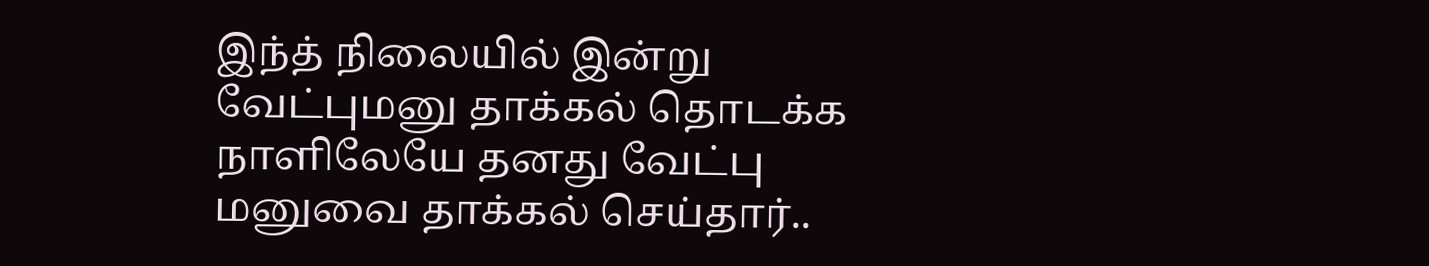இந்த் நிலையில் இன்று வேட்புமனு தாக்கல் தொடக்க நாளிலேயே தனது வேட்பு மனுவை தாக்கல் செய்தார்..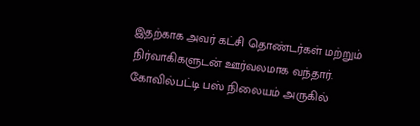இதற்காக அவர் கட்சி தொண்டர்கள் மற்றும் நிர்வாகிகளுடன் ஊர்வலமாக வந்தார். கோவில்பட்டி பஸ் நிலையம் அருகில்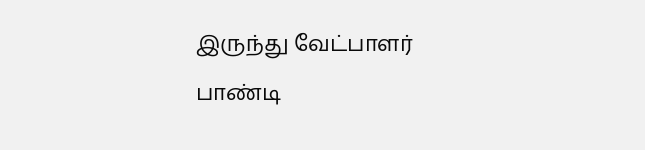இருந்து வேட்பாளர் பாண்டி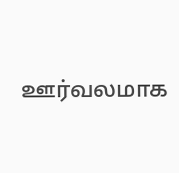ஊர்வலமாக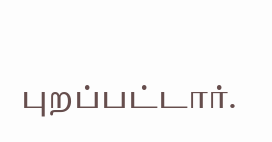புறப்பட்டார்.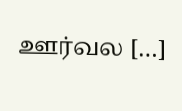ஊர்வல […]